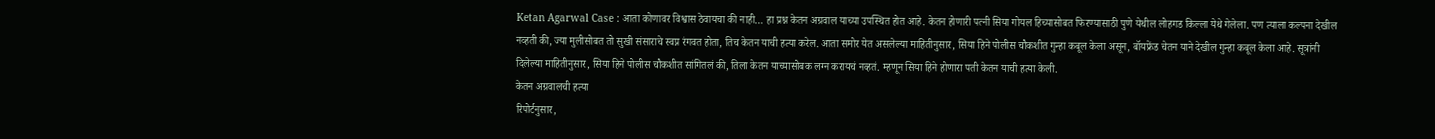Ketan Agarwal Case : आता कोणावर विश्वास ठेवायचा की नाही… हा प्रश्न केतन अग्रवाल याच्या उपस्थित होत आहे. केतन होणारी पत्नी सिया गोयल हिच्यासोबत फिरण्यासाठी पुणे येथील लोहगड किल्ला येथे गेलेला. पण त्याला कल्पना देखील नव्हती की, ज्या मुलीसोबत तो सुखी संसाराचे स्वप्न रंगवत होता, तिच केतन याची हत्या करेल. आता समोर येत असलेल्या माहितीनुसार, सिया हिने पोलीस चौकशीत गुन्हा कबूल केला असून, बॉयफ्रेंड चेतन याने देखील गुन्हा कबूल केला आहे. सूत्रांनी दिलेल्या माहितीनुसार, सिया हिने पोलीस चौकशीत सांगितलं की, तिला केतन याच्यासोबक लग्न करायचं नव्हतं. म्हणून सिया हिने होणारा पती केतन याची हत्या केली.
केतन अग्रवालची हत्या
रिपोर्टनुसार,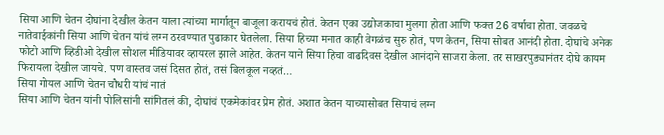सिया आणि चेतन दोघांना देखील केतन याला त्यांच्या मार्गातून बाजूला करायचं होतं. केतन एका उद्योजकाचा मुलगा होता आणि फक्त 26 वर्षाचा होता. जवळचे नातेवाईकांनी सिया आणि चेतन यांचं लग्न ठरवण्यात पुढाकार घेतलेला. सिया हिच्या मनात काही वेगळंच सुरु होतं, पण केतन, सिया सोबत आनंदी होता. दोघांचे अनेक फोटो आणि व्हिडीओ देखील सोशल मीडियावर व्हायरल झाले आहेत. केतन याने सिया हिचा वाढदिवस देखील आनंदाने साजरा केला. तर साखरपुड्यानंतर दोघे कायम फिरायला देखील जायचे. पण वास्तव जसं दिसत होतं, तसं बिलकूल नव्हतं…
सिया गोयल आणि चेतन चौधरी यांचं नातं
सिया आणि चेतन यांनी पोलिसांनी सांगितलं की, दोघांचं एकमेकांवर प्रेम होतं. अशात केतन याच्यासोबत सियाचं लग्न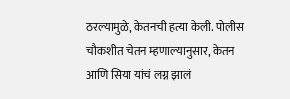ठरल्यामुळे, केतनची हत्या केली. पोलीस चौकशीत चेतन म्हणाल्यानुसार, केतन आणि सिया यांचं लग्न झालं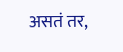असतं तर,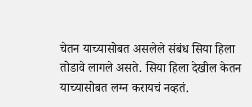चेतन याच्यासोबत असलेले संबंध सिया हिला तोडावे लागले असते. सिया हिला देखील केतन याच्यासोबत लग्न करायचं नव्हतं.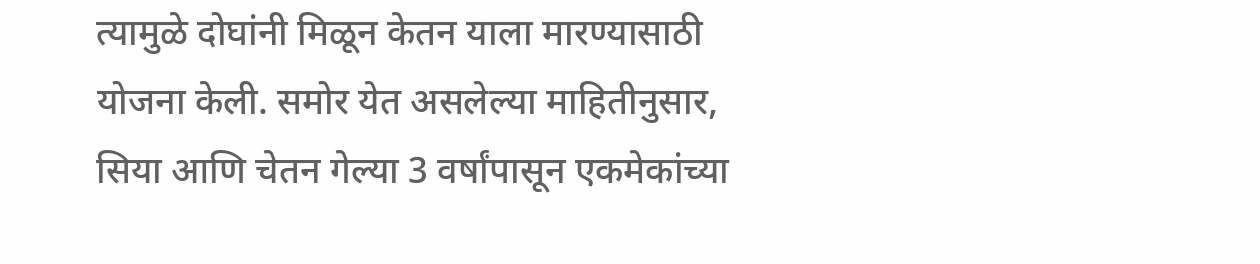त्यामुळे दोघांनी मिळून केतन याला मारण्यासाठी योजना केली. समोर येत असलेल्या माहितीनुसार, सिया आणि चेतन गेल्या 3 वर्षांपासून एकमेकांच्या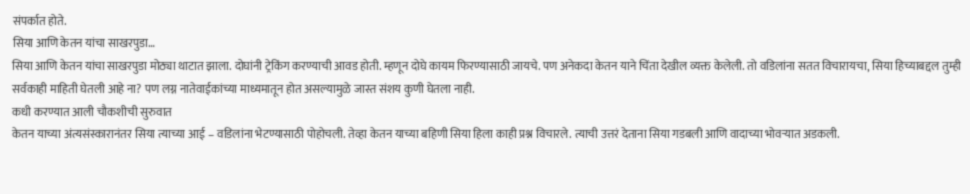संपर्कात होते.
सिया आणि केतन यांचा साखरपुडा…
सिया आणि केतन यांचा साखरपुडा मोठ्या थाटात झाला. दोघांनी ट्रेकिंग करण्याची आवड होती. म्हणून दोघे कायम फिरण्यासाठी जायचे. पण अनेकदा केतन याने चिंता देखील व्यक्त केलेली. तो वडिलांना सतत विचारायचा, सिया हिच्याबद्दल तुम्ही सर्वकाही माहिती घेतली आहे ना? पण लग्न नातेवाईकांच्या माध्यमातून होत असल्यामुळे जास्त संशय कुणी घेतला नाही.
कधी करण्यात आली चौकशीची सुरुवात
केतन याच्या अंत्यसंस्कारानंतर सिया त्याच्या आई – वडिलांना भेटण्यासाठी पोहोचली. तेव्हा केतन याच्या बहिणी सिया हिला काही प्रश्न विचारले. त्याची उत्तरं देताना सिया गडबली आणि वादाच्या भोवऱ्यात अडकली.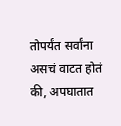तोपर्यंत सर्वांना असचं वाटत होतं की, अपघातात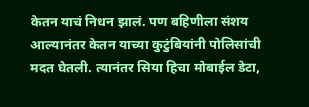केतन याचं निधन झालं. पण बहिणीला संशय आल्यानंतर केतन याच्या कुटुंबियांनी पोलिसांची मदत घेतली. त्यानंतर सिया हिचा मोबाईल डेटा,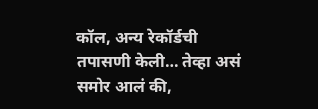कॉल, अन्य रेकॉर्डची तपासणी केली… तेव्हा असं समोर आलं की,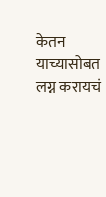केतन याच्यासोबत लग्न करायचं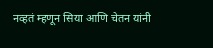नव्हतं म्हणून सिया आणि चेतन यांनी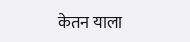केतन याला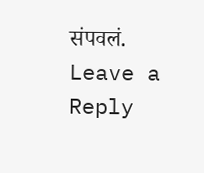संपवलं.
Leave a Reply